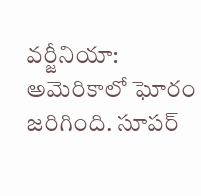వర్జీనియా: అమెరికాలో ఘోరం జరిగింది. సూపర్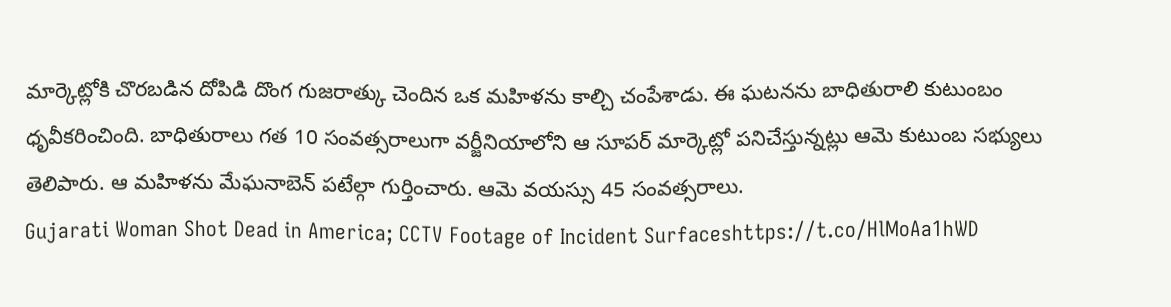మార్కెట్లోకి చొరబడిన దోపిడి దొంగ గుజరాత్కు చెందిన ఒక మహిళను కాల్చి చంపేశాడు. ఈ ఘటనను బాధితురాలి కుటుంబం ధృవీకరించింది. బాధితురాలు గత 10 సంవత్సరాలుగా వర్జీనియాలోని ఆ సూపర్ మార్కెట్లో పనిచేస్తున్నట్లు ఆమె కుటుంబ సభ్యులు తెలిపారు. ఆ మహిళను మేఘనాబెన్ పటేల్గా గుర్తించారు. ఆమె వయస్సు 45 సంవత్సరాలు.
Gujarati Woman Shot Dead in America; CCTV Footage of Incident Surfaceshttps://t.co/HlMoAa1hWD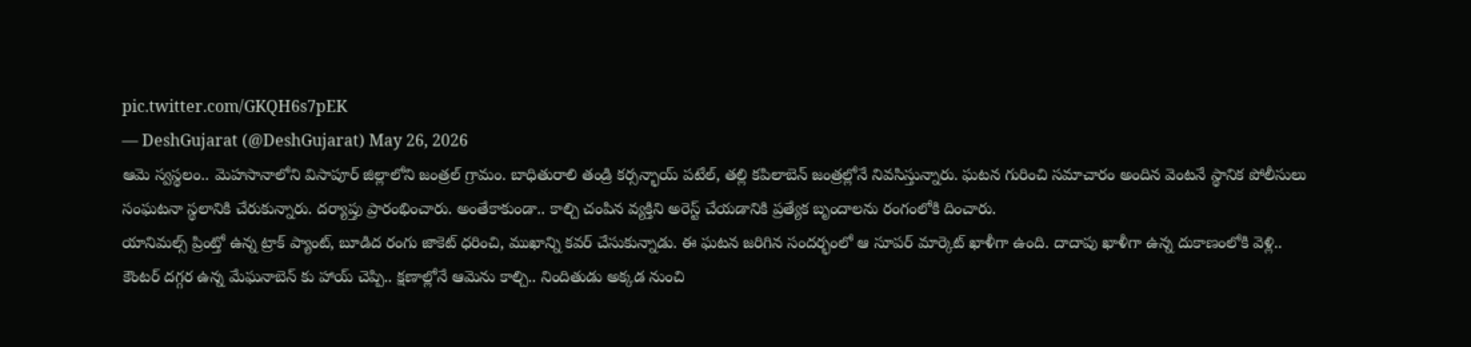pic.twitter.com/GKQH6s7pEK
— DeshGujarat (@DeshGujarat) May 26, 2026
ఆమె స్వస్థలం.. మెహసానాలోని విసాపూర్ జిల్లాలోని జంత్రల్ గ్రామం. బాధితురాలి తండ్రి కర్సన్భాయ్ పటేల్, తల్లి కపిలాబెన్ జంత్రల్లోనే నివసిస్తున్నారు. ఘటన గురించి సమాచారం అందిన వెంటనే స్థానిక పోలీసులు సంఘటనా స్థలానికి చేరుకున్నారు. దర్యాప్తు ప్రారంభించారు. అంతేకాకుండా.. కాల్చి చంపిన వ్యక్తిని అరెస్ట్ చేయడానికి ప్రత్యేక బృందాలను రంగంలోకి దించారు.
యానిమల్స్ ప్రింట్తో ఉన్న ట్రాక్ ప్యాంట్, బూడిద రంగు జాకెట్ ధరించి, ముఖాన్ని కవర్ చేసుకున్నాడు. ఈ ఘటన జరిగిన సందర్భంలో ఆ సూపర్ మార్కెట్ ఖాళీగా ఉంది. దాదాపు ఖాళీగా ఉన్న దుకాణంలోకి వెళ్లి.. కౌంటర్ దగ్గర ఉన్న మేఘనాబెన్ కు హాయ్ చెప్పి.. క్షణాల్లోనే ఆమెను కాల్చి.. నిందితుడు అక్కడ నుంచి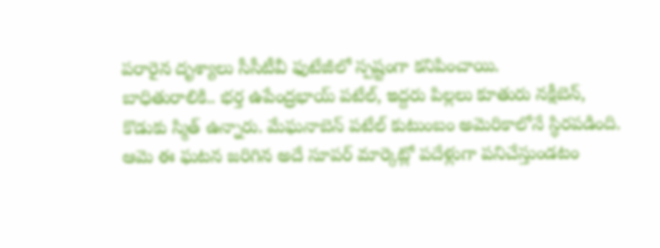పరారైన దృశ్యాలు సీసీటీవీ ఫుటేజీలో స్పష్టంగా కనిపించాయి.
బాధితురాలికి.. భర్త ఉపేంద్రభాయ్ పటేల్, ఇద్దరు పిల్లలు కూతురు నక్షీబెన్, కొడుకు స్మిత్ ఉన్నారు. మేఘనాబెన్ పటేల్ కుటుంబం అమెరికాలోనే స్థిరపడింది. ఆమె ఈ ఘటన జరిగిన అదే సూపర్ మార్కెట్లో పదేళ్లుగా పనిచేస్తుండటం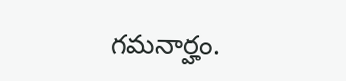గమనార్హం.